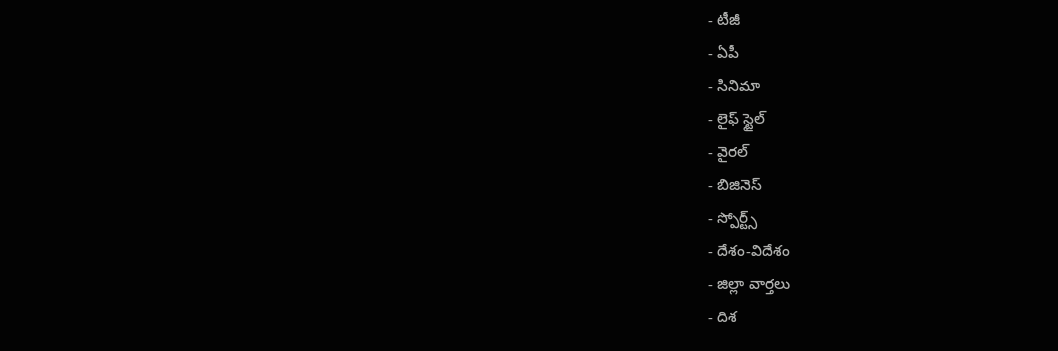- టీజీ
- ఏపీ
- సినిమా
- లైఫ్ స్టైల్
- వైరల్
- బిజినెస్
- స్పోర్ట్స్
- దేశం-విదేశం
- జిల్లా వార్తలు
- దిశ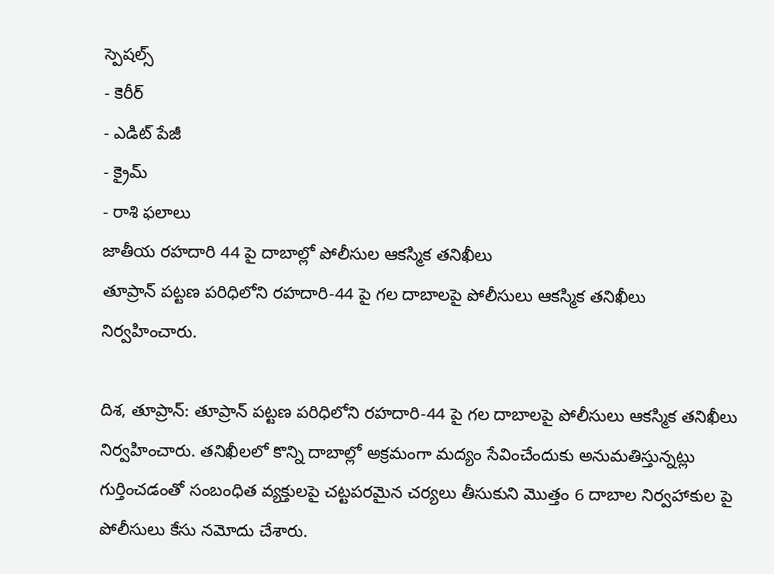స్పెషల్స్
- కెరీర్
- ఎడిట్ పేజీ
- క్రైమ్
- రాశి ఫలాలు
జాతీయ రహదారి 44 పై దాబాల్లో పోలీసుల ఆకస్మిక తనిఖీలు
తూప్రాన్ పట్టణ పరిధిలోని రహదారి-44 పై గల దాబాలపై పోలీసులు ఆకస్మిక తనిఖీలు నిర్వహించారు.

దిశ, తూప్రాన్: తూప్రాన్ పట్టణ పరిధిలోని రహదారి-44 పై గల దాబాలపై పోలీసులు ఆకస్మిక తనిఖీలు నిర్వహించారు. తనిఖీలలో కొన్ని దాబాల్లో అక్రమంగా మద్యం సేవించేందుకు అనుమతిస్తున్నట్లు గుర్తించడంతో సంబంధిత వ్యక్తులపై చట్టపరమైన చర్యలు తీసుకుని మొత్తం 6 దాబాల నిర్వహాకుల పై పోలీసులు కేసు నమోదు చేశారు.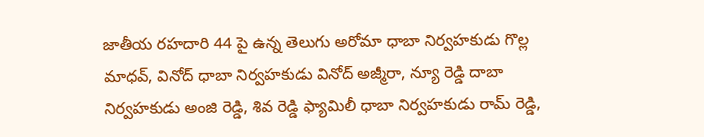జాతీయ రహదారి 44 పై ఉన్న తెలుగు అరోమా ధాబా నిర్వహకుడు గొల్ల మాధవ్, వినోద్ ధాబా నిర్వహకుడు వినోద్ అజ్మీరా, న్యూ రెడ్డి దాబా నిర్వహకుడు అంజి రెడ్డి, శివ రెడ్డి ఫ్యామిలీ ధాబా నిర్వహకుడు రామ్ రెడ్డి,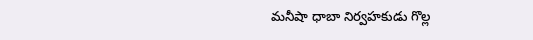మనీషా ధాబా నిర్వహకుడు గొల్ల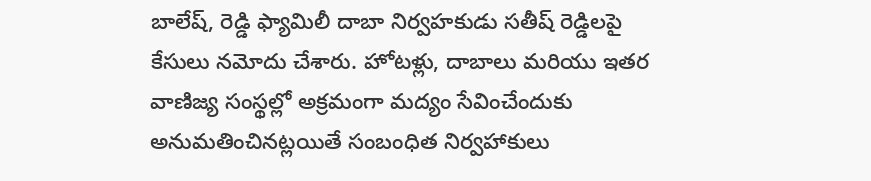బాలేష్, రెడ్డి ఫ్యామిలీ దాబా నిర్వహకుడు సతీష్ రెడ్డిలపై కేసులు నమోదు చేశారు. హోటళ్లు, దాబాలు మరియు ఇతర వాణిజ్య సంస్థల్లో అక్రమంగా మద్యం సేవించేందుకు అనుమతించినట్లయితే సంబంధిత నిర్వహాకులు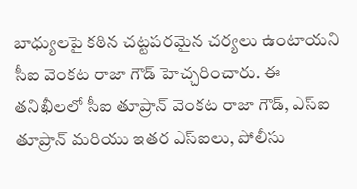బాధ్యులపై కఠిన చట్టపరమైన చర్యలు ఉంటాయని సీఐ వెంకట రాజా గౌడ్ హెచ్చరించారు. ఈ తనిఖీలలో సీఐ తూప్రాన్ వెంకట రాజా గౌడ్, ఎస్ఐ తూప్రాన్ మరియు ఇతర ఎస్ఐలు, పోలీసు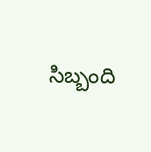సిబ్బంది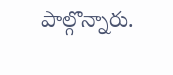పాల్గొన్నారు.